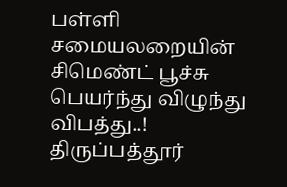பள்ளி சமையலறையின் சிமெண்ட் பூச்சு பெயர்ந்து விழுந்து விபத்து..!
திருப்பத்தூர்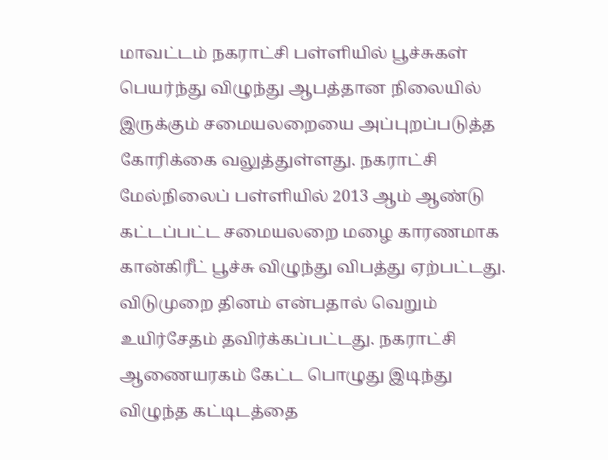மாவட்டம் நகராட்சி பள்ளியில் பூச்சுகள் பெயர்ந்து விழுந்து ஆபத்தான நிலையில் இருக்கும் சமையலறையை அப்புறப்படுத்த கோரிக்கை வலுத்துள்ளது. நகராட்சி மேல்நிலைப் பள்ளியில் 2013 ஆம் ஆண்டு கட்டப்பட்ட சமையலறை மழை காரணமாக கான்கிரீட் பூச்சு விழுந்து விபத்து ஏற்பட்டது.
விடுமுறை தினம் என்பதால் வெறும் உயிர்சேதம் தவிர்க்கப்பட்டது. நகராட்சி ஆணையரகம் கேட்ட பொழுது இடிந்து விழுந்த கட்டிடத்தை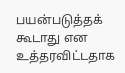பயன்படுத்தக் கூடாது என உத்தரவிட்டதாக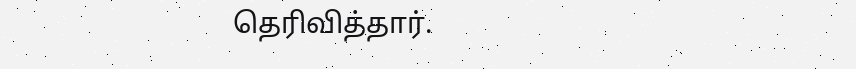தெரிவித்தார்.